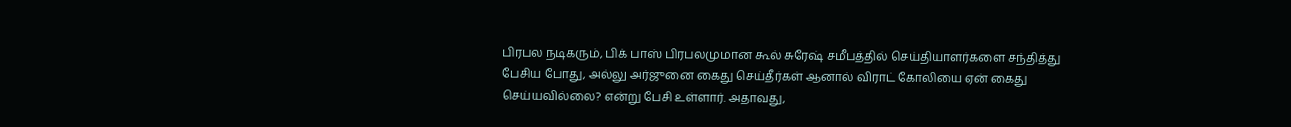பிரபல நடிகரும், பிக் பாஸ் பிரபலமுமான கூல் சுரேஷ் சமீபத்தில் செய்தியாளர்களை சந்தித்து பேசிய போது, அல்லு அர்ஜுனை கைது செய்தீர்கள் ஆனால் விராட் கோலியை ஏன் கைது செய்யவில்லை? என்று பேசி உள்ளார். அதாவது,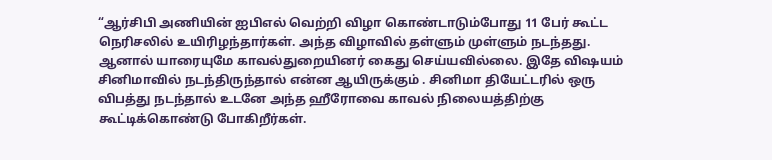“ஆர்சிபி அணியின் ஐபிஎல் வெற்றி விழா கொண்டாடும்போது 11 பேர் கூட்ட நெரிசலில் உயிரிழந்தார்கள். அந்த விழாவில் தள்ளும் முள்ளும் நடந்தது. ஆனால் யாரையுமே காவல்துறையினர் கைது செய்யவில்லை. இதே விஷயம் சினிமாவில் நடந்திருந்தால் என்ன ஆயிருக்கும் . சினிமா தியேட்டரில் ஒரு விபத்து நடந்தால் உடனே அந்த ஹீரோவை காவல் நிலையத்திற்கு கூட்டிக்கொண்டு போகிறீர்கள்.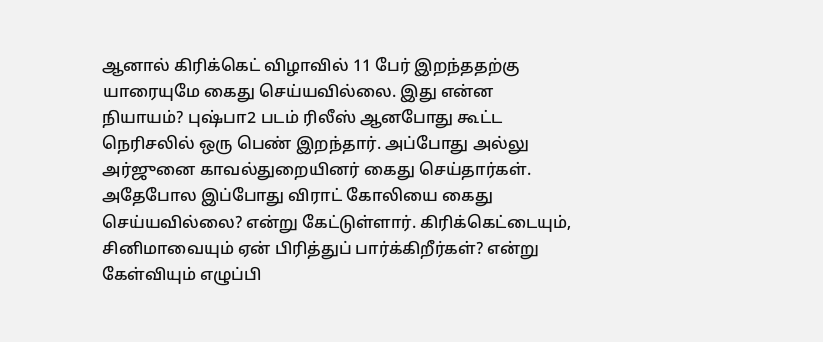ஆனால் கிரிக்கெட் விழாவில் 11 பேர் இறந்ததற்கு யாரையுமே கைது செய்யவில்லை. இது என்ன நியாயம்? புஷ்பா2 படம் ரிலீஸ் ஆனபோது கூட்ட நெரிசலில் ஒரு பெண் இறந்தார். அப்போது அல்லு அர்ஜுனை காவல்துறையினர் கைது செய்தார்கள். அதேபோல இப்போது விராட் கோலியை கைது செய்யவில்லை? என்று கேட்டுள்ளார். கிரிக்கெட்டையும், சினிமாவையும் ஏன் பிரித்துப் பார்க்கிறீர்கள்? என்று கேள்வியும் எழுப்பி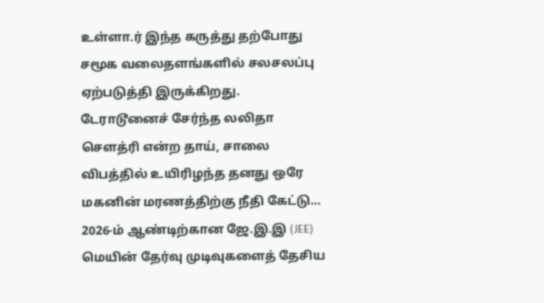உள்ளா.ர் இந்த கருத்து தற்போது சமூக வலைதளங்களில் சலசலப்பு ஏற்படுத்தி இருக்கிறது.
டேராடூனைச் சேர்ந்த லலிதா சௌத்ரி என்ற தாய், சாலை விபத்தில் உயிரிழந்த தனது ஒரே மகனின் மரணத்திற்கு நீதி கேட்டு…
2026-ம் ஆண்டிற்கான ஜே.இ.இ (JEE) மெயின் தேர்வு முடிவுகளைத் தேசிய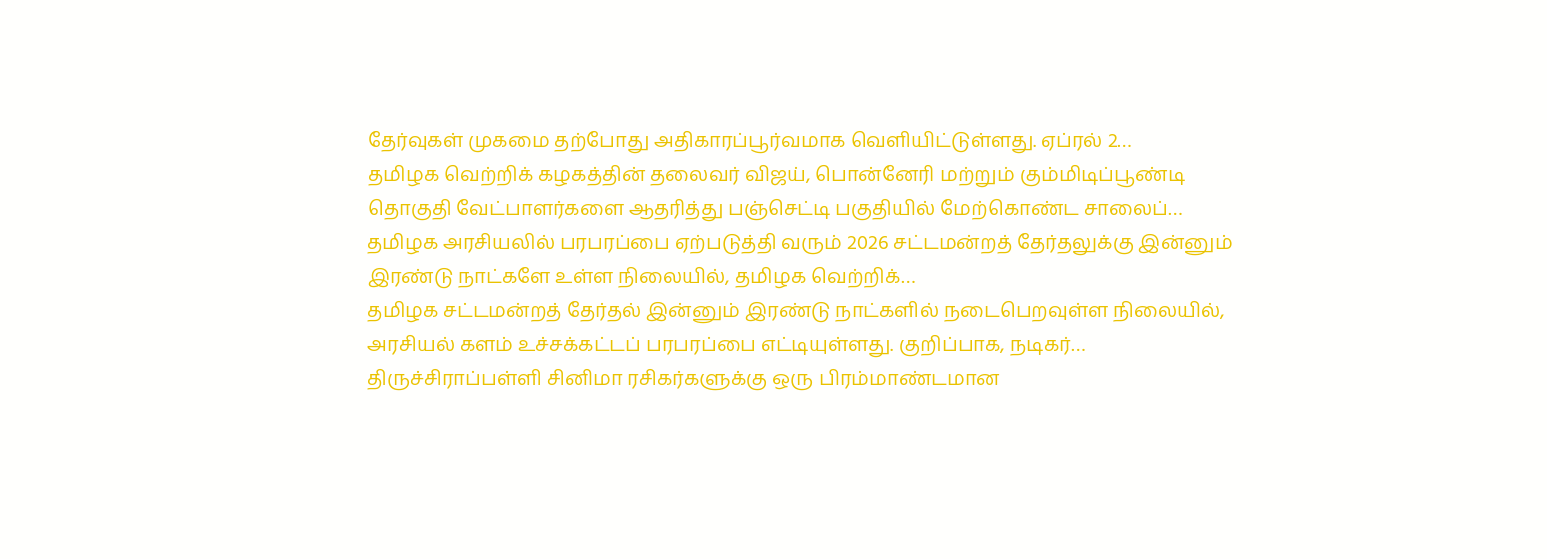தேர்வுகள் முகமை தற்போது அதிகாரப்பூர்வமாக வெளியிட்டுள்ளது. ஏப்ரல் 2…
தமிழக வெற்றிக் கழகத்தின் தலைவர் விஜய், பொன்னேரி மற்றும் கும்மிடிப்பூண்டி தொகுதி வேட்பாளர்களை ஆதரித்து பஞ்செட்டி பகுதியில் மேற்கொண்ட சாலைப்…
தமிழக அரசியலில் பரபரப்பை ஏற்படுத்தி வரும் 2026 சட்டமன்றத் தேர்தலுக்கு இன்னும் இரண்டு நாட்களே உள்ள நிலையில், தமிழக வெற்றிக்…
தமிழக சட்டமன்றத் தேர்தல் இன்னும் இரண்டு நாட்களில் நடைபெறவுள்ள நிலையில், அரசியல் களம் உச்சக்கட்டப் பரபரப்பை எட்டியுள்ளது. குறிப்பாக, நடிகர்…
திருச்சிராப்பள்ளி சினிமா ரசிகர்களுக்கு ஒரு பிரம்மாண்டமான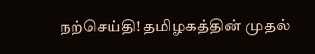நற்செய்தி! தமிழகத்தின் முதல்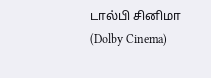டால்பி சினிமா (Dolby Cinema)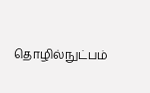தொழில்நுட்பம்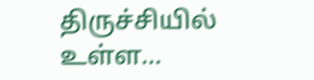திருச்சியில் உள்ள…